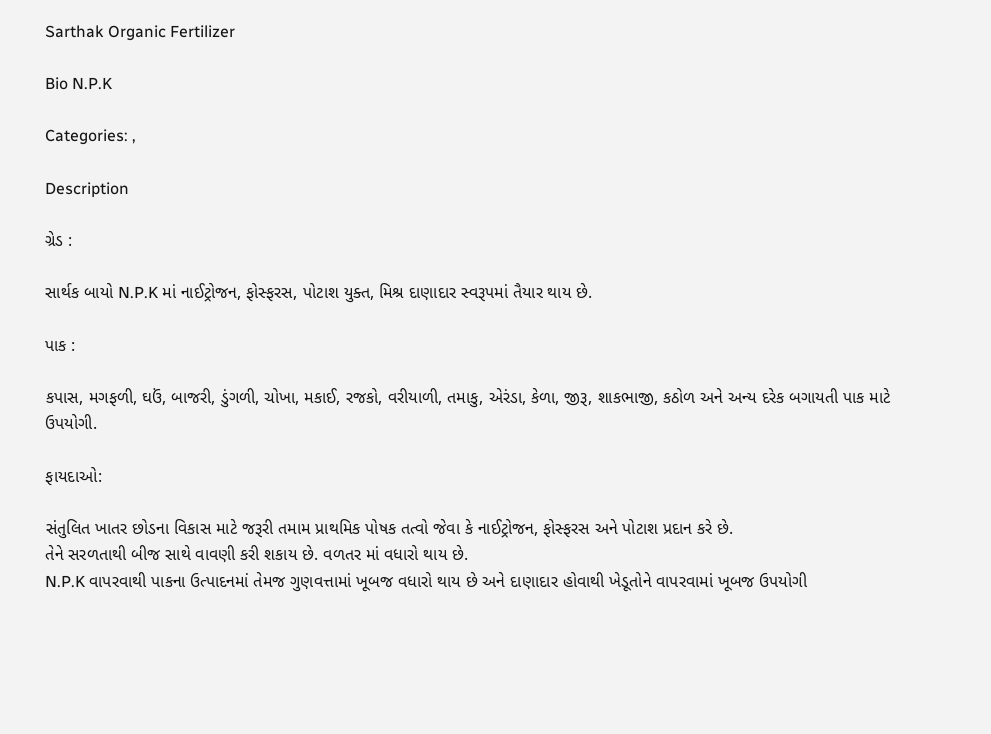Sarthak Organic Fertilizer

Bio N.P.K

Categories: ,

Description

ગ્રેડ :

સાર્થક બાયો N.P.K માં નાઈટ્રોજન, ફોસ્ફરસ, પોટાશ યુક્ત, મિશ્ર દાણાદાર સ્વરૂપમાં તૈયાર થાય છે.

પાક :

કપાસ, મગફળી, ઘઉં, બાજરી, ડુંગળી, ચોખા, મકાઈ, રજકો, વરીયાળી, તમાકુ, એરંડા, કેળા, જીરૂ, શાકભાજી, કઠોળ અને અન્ય દરેક બગાયતી પાક માટે ઉપયોગી.

ફાયદાઓ:

સંતુલિત ખાતર છોડના વિકાસ માટે જરૂરી તમામ પ્રાથમિક પોષક તત્વો જેવા કે નાઈટ્રોજન, ફોસ્ફરસ અને પોટાશ પ્રદાન કરે છે.
તેને સરળતાથી બીજ સાથે વાવણી કરી શકાય છે. વળતર માં વધારો થાય છે.
N.P.K વાપરવાથી પાકના ઉત્પાદનમાં તેમજ ગુણવત્તામાં ખૂબજ વધારો થાય છે અને દાણાદાર હોવાથી ખેડૂતોને વાપરવામાં ખૂબજ ઉપયોગી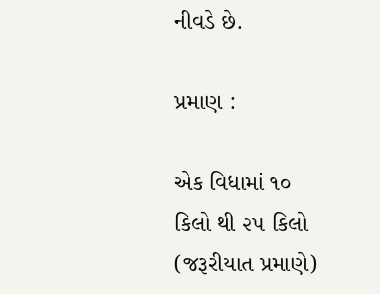નીવડે છે.

પ્રમાણ :

એક વિધામાં ૧૦ કિલો થી ૨૫ કિલો (જરૂરીયાત પ્રમાણે)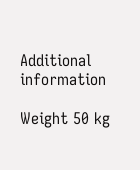Additional information

Weight 50 kg